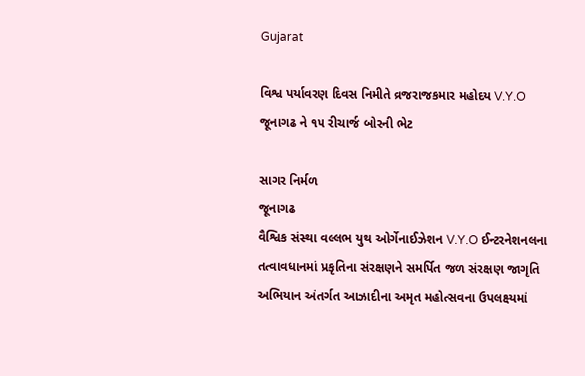Gujarat

વિશ્વ પર્યાવરણ દિવસ નિમીતે વ્રજરાજકમાર મહોદય V.Y.O જૂનાગઢ ને ૧૫ રીચાર્જ બોરની ભેટ

સાગર નિર્મળ
જૂનાગઢ
વૈશ્વિક સંસ્થા વલ્લભ યુથ ઓર્ગેનાઈઝેશન V.Y.O ઈન્ટરનેશનલના તત્વાવધાનમાં પ્રકૃતિના સંરક્ષણને સમર્પિત જળ સંરક્ષણ જાગૃતિ અભિયાન અંતર્ગત આઝાદીના અમૃત મહોત્સવના ઉપલક્ષ્યમાં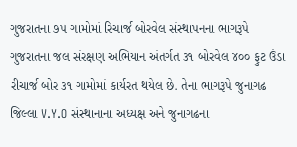ગુજરાતના ૭૫ ગામોમાં રિચાર્જ બોરવેલ સંસ્થાપનના ભાગરૂપે ગુજરાતના જલ સંરક્ષણ અભિયાન અંતર્ગત ૩૧ બોરવેલ ૪૦૦ ફુટ ઉંડા રીચાર્જ બોર ૩૧ ગામોમાં કાર્યરત થયેલ છે. તેના ભાગરૂપે જુનાગઢ જિલ્લા V.Y.O સંસ્થાનાના અધ્યક્ષ અને જુનાગઢના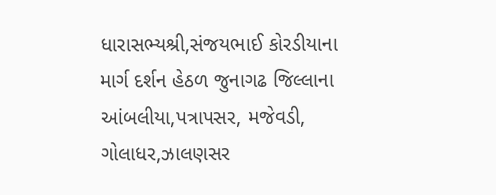ધારાસભ્યશ્રી,સંજયભાઈ કોરડીયાના માર્ગ દર્શન હેઠળ જુનાગઢ જિલ્લાના આંબલીયા,પત્રાપસર, મજેવડી, ગોલાધર,ઝાલણસર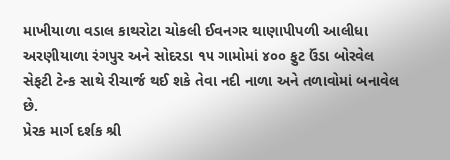માખીયાળા વડાલ કાથરોટા ચોકલી ઈવનગર થાણાપીપળી આલીધા અરણીયાળા રંગપુર અને સોદરડા ૧૫ ગામોમાં ૪૦૦ ફુટ ઉંડા બોરવેલ સેફટી ટેન્ક સાથે રીચાર્જ થઈ શકે તેવા નદી નાળા અને તળાવોમાં બનાવેલ છે.
પ્રેરક માર્ગ દર્શક શ્રી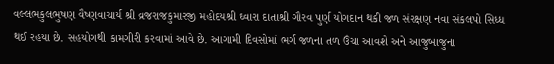વલ્લભકુલભુષણ વૈષ્ણવાચાર્ય શ્રી વ્રજરાજકુમારજી મહોદયશ્રી ઘ્વારા દાતાશ્રી ગૌરવ પુર્ણ યોગદાન થકી જળ સંરક્ષણ નવા સંકલપો સિધ્ધ થઈ રહયા છે. સહયોગથી કામગીરી કરવામાં આવે છે. આગામી દિવસોમાં ભર્ગ જળના તળ ઉંચા આવશે અને આજુબાજુના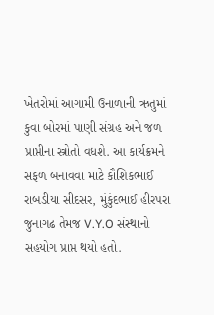ખેતરોમાં આગામી ઉનાળાની ઋતુમાં કુવા બોરમાં પાણી સંગ્રહ અને જળ પ્રાપ્તીના સ્ત્રોતો વધશે. આ કાર્યક્રમને સફળ બનાવવા માટે કૌશિકભાઈ રાબડીયા સીદસર, મુંકુંદભાઈ હીરપરા જુનાગઢ તેમજ V.Y.O સંસ્થાનો સહયોગ પ્રાપ્ત થયો હતો.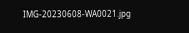IMG-20230608-WA0021.jpg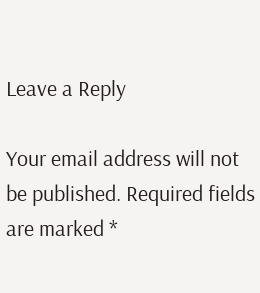Leave a Reply

Your email address will not be published. Required fields are marked *